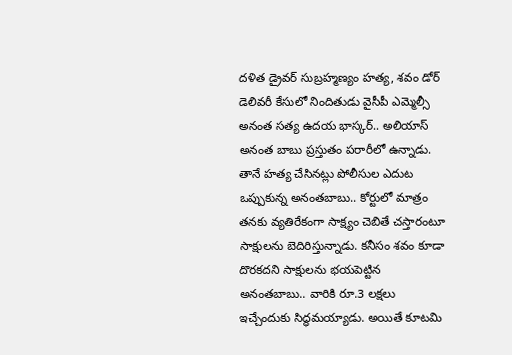దళిత డ్రైవర్ సుబ్రహ్మణ్యం హత్య, శవం డోర్ డెలివరీ కేసులో నిందితుడు వైసీపీ ఎమ్మెల్సీ అనంత సత్య ఉదయ భాస్కర్.. అలియాస్ అనంత బాబు ప్రస్తుతం పరారీలో ఉన్నాడు. తానే హత్య చేసినట్లు పోలీసుల ఎదుట ఒప్పుకున్న అనంతబాబు.. కోర్టులో మాత్రం తనకు వ్యతిరేకంగా సాక్ష్యం చెబితే చస్తారంటూ సాక్షులను బెదిరిస్తున్నాడు. కనీసం శవం కూడా దొరకదని సాక్షులను భయపెట్టిన అనంతబాబు.. వారికి రూ.3 లక్షలు ఇచ్చేందుకు సిద్ధమయ్యాడు. అయితే కూటమి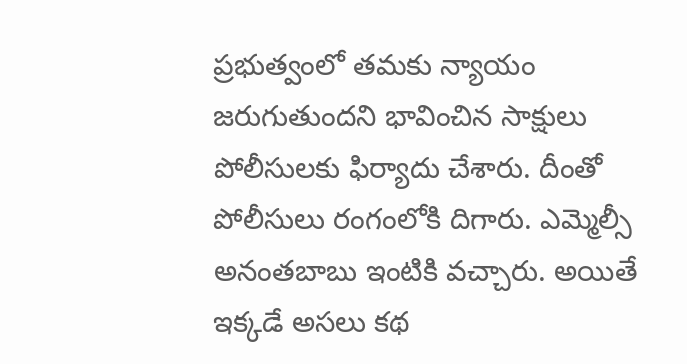ప్రభుత్వంలో తమకు న్యాయం జరుగుతుందని భావించిన సాక్షులు పోలీసులకు ఫిర్యాదు చేశారు. దీంతో పోలీసులు రంగంలోకి దిగారు. ఎమ్మెల్సీ అనంతబాబు ఇంటికి వచ్చారు. అయితే ఇక్కడే అసలు కథ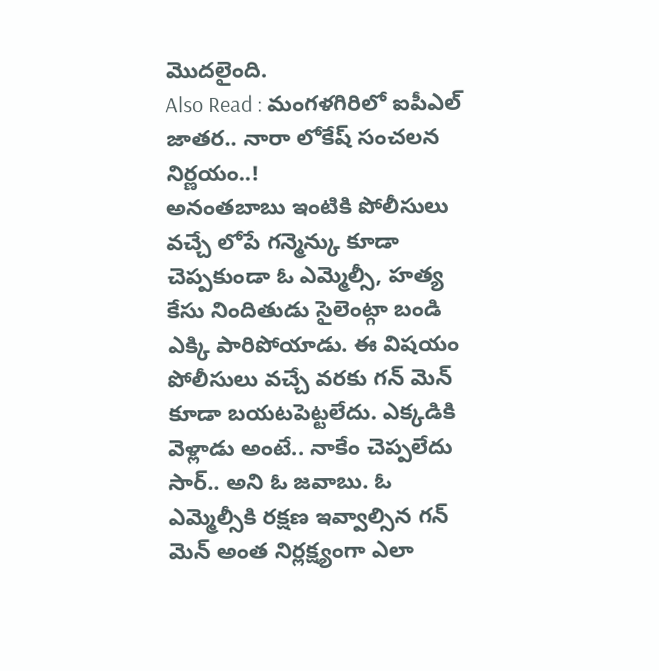మొదలైంది.
Also Read : మంగళగిరిలో ఐపీఎల్ జాతర.. నారా లోకేష్ సంచలన నిర్ణయం..!
అనంతబాబు ఇంటికి పోలీసులు వచ్చే లోపే గన్మెన్కు కూడా చెప్పకుండా ఓ ఎమ్మెల్సీ, హత్య కేసు నిందితుడు సైలెంట్గా బండి ఎక్కి పారిపోయాడు. ఈ విషయం పోలీసులు వచ్చే వరకు గన్ మెన్ కూడా బయటపెట్టలేదు. ఎక్కడికి వెళ్లాడు అంటే.. నాకేం చెప్పలేదు సార్.. అని ఓ జవాబు. ఓ ఎమ్మెల్సీకి రక్షణ ఇవ్వాల్సిన గన్ మెన్ అంత నిర్లక్ష్యంగా ఎలా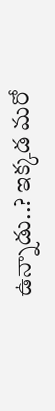ఉన్నాడు..? ఇక్కడ మరో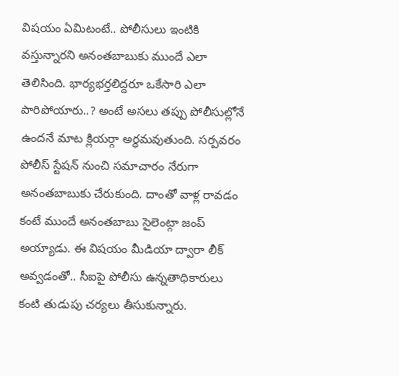విషయం ఏమిటంటే.. పోలీసులు ఇంటికి వస్తున్నారని అనంతబాబుకు ముందే ఎలా తెలిసింది. భార్యభర్తలిద్దరూ ఒకేసారి ఎలా పారిపోయారు..? అంటే అసలు తప్పు పోలీసుల్లోనే ఉందనే మాట క్లియర్గా అర్థమవుతుంది. సర్పవరం పోలీస్ స్టేషన్ నుంచి సమాచారం నేరుగా అనంతబాబుకు చేరుకుంది. దాంతో వాళ్ల రావడం కంటే ముందే అనంతబాబు సైలెంట్గా జంప్ అయ్యాడు. ఈ విషయం మీడియా ద్వారా లీక్ అవ్వడంతో.. సీఐపై పోలీసు ఉన్నతాధికారులు కంటి తుడుపు చర్యలు తీసుకున్నారు.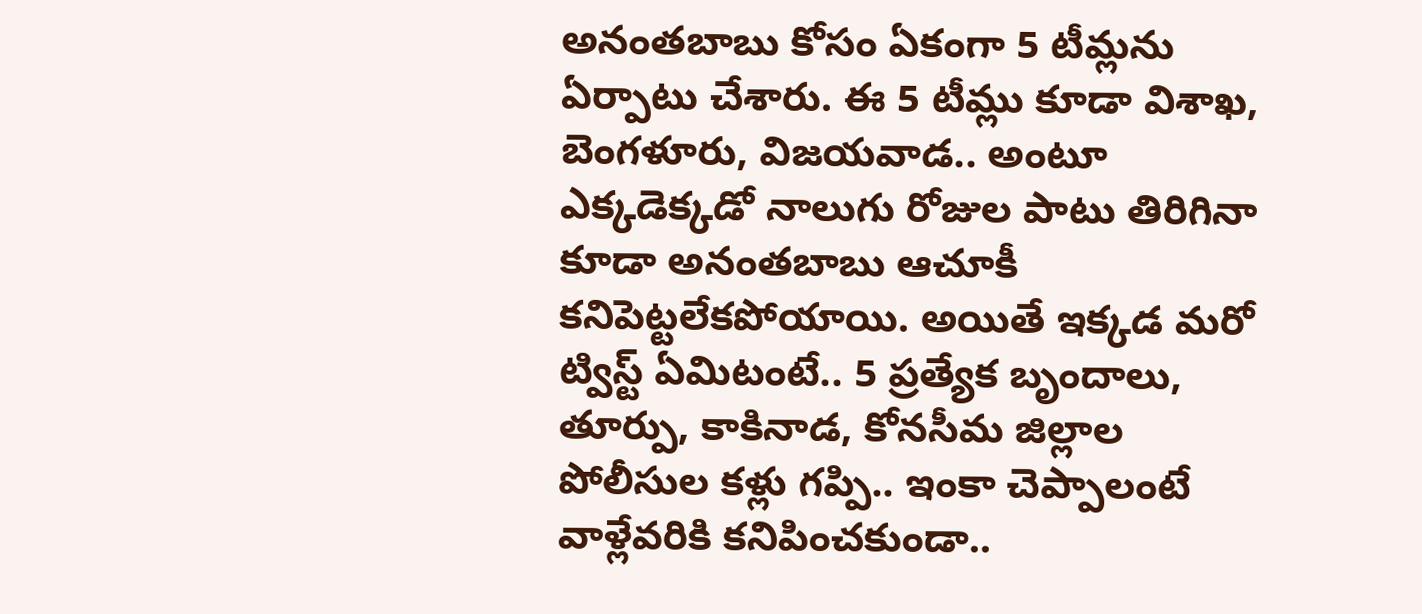అనంతబాబు కోసం ఏకంగా 5 టీమ్లను ఏర్పాటు చేశారు. ఈ 5 టీమ్లు కూడా విశాఖ, బెంగళూరు, విజయవాడ.. అంటూ ఎక్కడెక్కడో నాలుగు రోజుల పాటు తిరిగినా కూడా అనంతబాబు ఆచూకీ కనిపెట్టలేకపోయాయి. అయితే ఇక్కడ మరో ట్విస్ట్ ఏమిటంటే.. 5 ప్రత్యేక బృందాలు, తూర్పు, కాకినాడ, కోనసీమ జిల్లాల పోలీసుల కళ్లు గప్పి.. ఇంకా చెప్పాలంటే వాళ్లేవరికి కనిపించకుండా..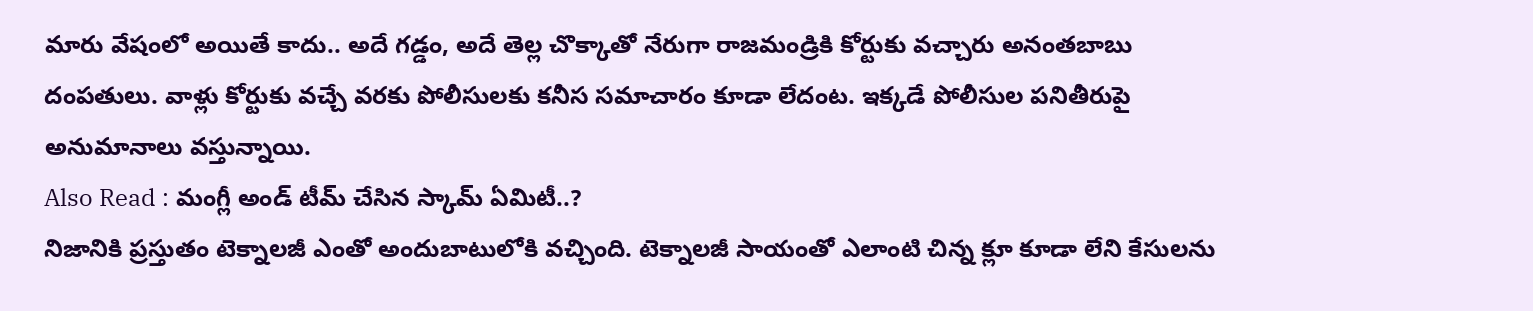మారు వేషంలో అయితే కాదు.. అదే గడ్డం, అదే తెల్ల చొక్కాతో నేరుగా రాజమండ్రికి కోర్టుకు వచ్చారు అనంతబాబు దంపతులు. వాళ్లు కోర్టుకు వచ్చే వరకు పోలీసులకు కనీస సమాచారం కూడా లేదంట. ఇక్కడే పోలీసుల పనితీరుపై అనుమానాలు వస్తున్నాయి.
Also Read : మంగ్లీ అండ్ టీమ్ చేసిన స్కామ్ ఏమిటీ..?
నిజానికి ప్రస్తుతం టెక్నాలజీ ఎంతో అందుబాటులోకి వచ్చింది. టెక్నాలజీ సాయంతో ఎలాంటి చిన్న క్లూ కూడా లేని కేసులను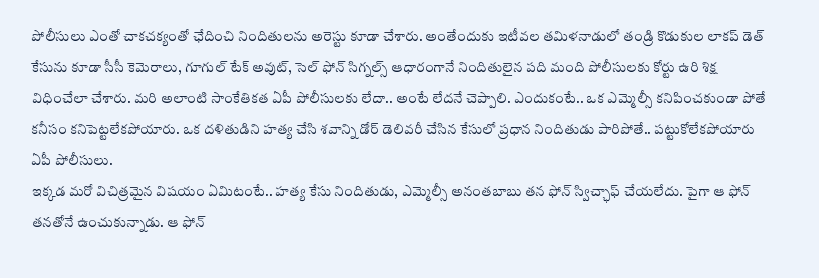పోలీసులు ఎంతో చాకచక్యంతో ఛేదించి నిందితులను అరెస్టు కూడా చేశారు. అంతేందుకు ఇటీవల తమిళనాడులో తండ్రి కొడుకుల లాకప్ డెత్ కేసును కూడా సీసీ కెమెరాలు, గూగుల్ టేక్ అవుట్, సెల్ ఫోన్ సిగ్నల్స్ ఆధారంగానే నిందితులైన పది మంది పోలీసులకు కోర్టు ఉరి శిక్ష విధించేలా చేశారు. మరి అలాంటి సాంకేతికత ఏపీ పోలీసులకు లేదా.. అంటే లేదనే చెప్పాలి. ఎందుకంటే.. ఒక ఎమ్మెల్సీ కనిపించకుండా పోతే కనీసం కనిపెట్టలేకపోయారు. ఒక దళితుడిని హత్య చేసి శవాన్ని డోర్ డెలివరీ చేసిన కేసులో ప్రధాన నిందితుడు పారిపోతే.. పట్టుకోలేకపోయారు ఏపీ పోలీసులు.
ఇక్కడ మరో విచిత్రమైన విషయం ఏమిటంటే.. హత్య కేసు నిందితుడు, ఎమ్మెల్సీ అనంతబాబు తన ఫోన్ స్విచ్ఛాఫ్ చేయలేదు. పైగా ఆ ఫోన్ తనతోనే ఉంచుకున్నాడు. ఆ ఫోన్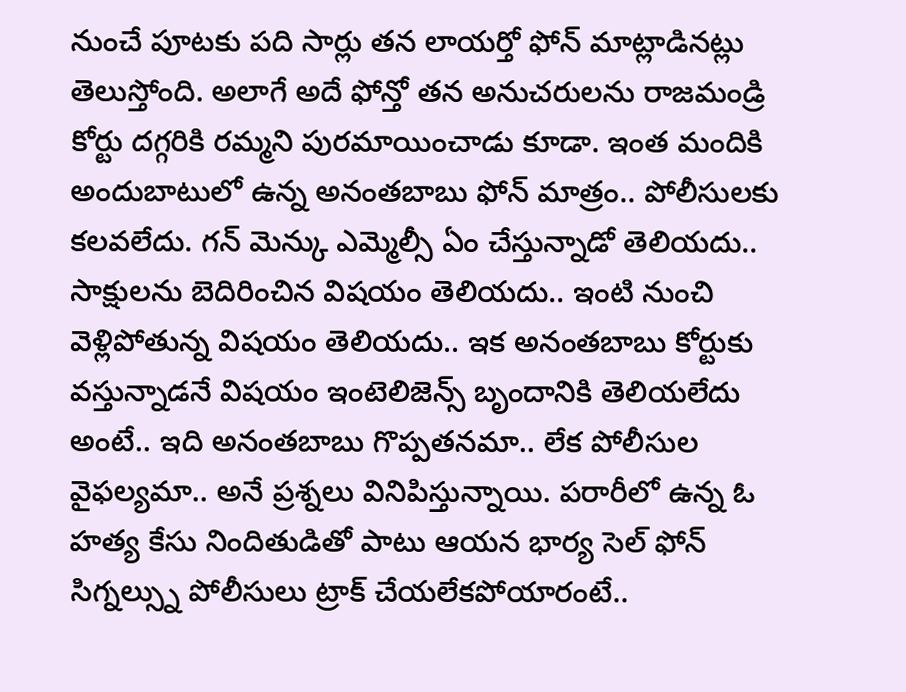నుంచే పూటకు పది సార్లు తన లాయర్తో ఫోన్ మాట్లాడినట్లు తెలుస్తోంది. అలాగే అదే ఫోన్తో తన అనుచరులను రాజమండ్రి కోర్టు దగ్గరికి రమ్మని పురమాయించాడు కూడా. ఇంత మందికి అందుబాటులో ఉన్న అనంతబాబు ఫోన్ మాత్రం.. పోలీసులకు కలవలేదు. గన్ మెన్కు ఎమ్మెల్సీ ఏం చేస్తున్నాడో తెలియదు.. సాక్షులను బెదిరించిన విషయం తెలియదు.. ఇంటి నుంచి వెళ్లిపోతున్న విషయం తెలియదు.. ఇక అనంతబాబు కోర్టుకు వస్తున్నాడనే విషయం ఇంటెలిజెన్స్ బృందానికి తెలియలేదు అంటే.. ఇది అనంతబాబు గొప్పతనమా.. లేక పోలీసుల వైఫల్యమా.. అనే ప్రశ్నలు వినిపిస్తున్నాయి. పరారీలో ఉన్న ఓ హత్య కేసు నిందితుడితో పాటు ఆయన భార్య సెల్ ఫోన్ సిగ్నల్స్ను పోలీసులు ట్రాక్ చేయలేకపోయారంటే..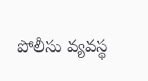పోలీసు వ్యవస్థ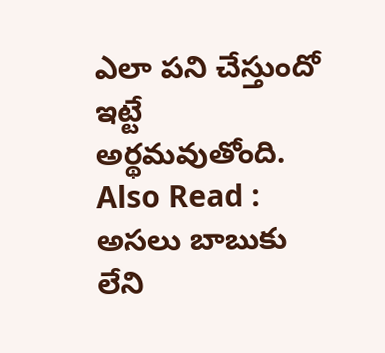ఎలా పని చేస్తుందో ఇట్టే అర్థమవుతోంది.
Also Read : అసలు బాబుకు లేని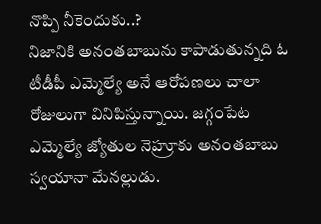నొప్పి నీకెందుకు..?
నిజానికి అనంతబాబును కాపాడుతున్నది ఓ టీడీపీ ఎమ్మెల్యే అనే ఆరోపణలు చాలా రోజులుగా వినిపిస్తున్నాయి. జగ్గంపేట ఎమ్మెల్యే జ్యోతుల నెహ్రూకు అనంతబాబు స్వయానా మేనల్లుడు.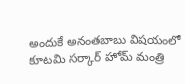అందుకే అనంతబాబు విషయంలో కూటమి సర్కార్ హోమ్ మంత్రి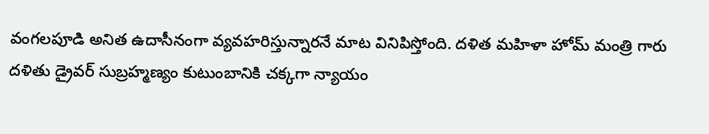వంగలపూడి అనిత ఉదాసీనంగా వ్యవహరిస్తున్నారనే మాట వినిపిస్తోంది. దళిత మహిళా హోమ్ మంత్రి గారు దళితు డ్రైవర్ సుబ్రహ్మణ్యం కుటుంబానికి చక్కగా న్యాయం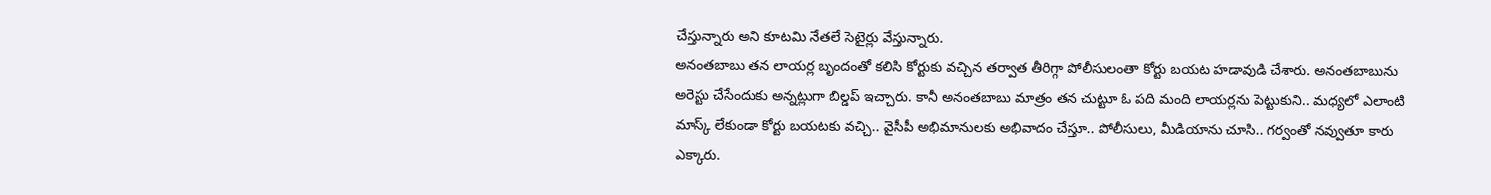చేస్తున్నారు అని కూటమి నేతలే సెటైర్లు వేస్తున్నారు.
అనంతబాబు తన లాయర్ల బృందంతో కలిసి కోర్టుకు వచ్చిన తర్వాత తీరిగ్గా పోలీసులంతా కోర్టు బయట హడావుడి చేశారు. అనంతబాబును అరెస్టు చేసేందుకు అన్నట్లుగా బిల్డప్ ఇచ్చారు. కానీ అనంతబాబు మాత్రం తన చుట్టూ ఓ పది మంది లాయర్లను పెట్టుకుని.. మధ్యలో ఎలాంటి మాస్క్ లేకుండా కోర్టు బయటకు వచ్చి.. వైసీపీ అభిమానులకు అభివాదం చేస్తూ.. పోలీసులు, మీడియాను చూసి.. గర్వంతో నవ్వుతూ కారు ఎక్కారు.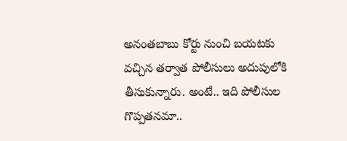అనంతబాబు కోర్టు నుంచి బయటకు వచ్చిన తర్వాత పోలీసులు అదుపులోకి తీసుకున్నారు. అంటే.. ఇది పోలీసుల గొప్పతనమా..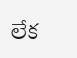లేక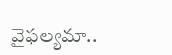వైఫల్యమా..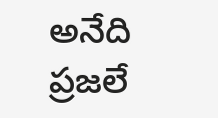అనేది ప్రజలే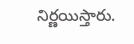నిర్ణయిస్తారు.